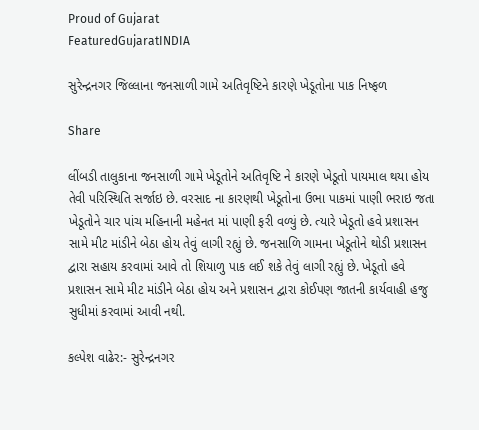Proud of Gujarat
FeaturedGujaratINDIA

સુરેન્દ્રનગર જિલ્લાના જનસાળી ગામે અતિવૃષ્ટિને કારણે ખેડૂતોના પાક નિષ્ફળ

Share

લીંબડી તાલુકાના જનસાળી ગામે ખેડૂતોને અતિવૃષ્ટિ ને કારણે ખેડૂતો પાયમાલ થયા હોય તેવી પરિસ્થિતિ સર્જાઇ છે. વરસાદ ના કારણથી ખેડૂતોના ઉભા પાકમાં પાણી ભરાઇ જતા ખેડૂતોને ચાર પાંચ મહિનાની મહેનત માં પાણી ફરી વળ્યું છે. ત્યારે ખેડૂતો હવે પ્રશાસન સામે મીટ માંડીને બેઠા હોય તેવું લાગી રહ્યું છે. જનસાળિ ગામના ખેડૂતોને થોડી પ્રશાસન દ્વારા સહાય કરવામાં આવે તો શિયાળુ પાક લઈ શકે તેવું લાગી રહ્યું છે. ખેડૂતો હવે પ્રશાસન સામે મીટ માંડીને બેઠા હોય અને પ્રશાસન દ્વારા કોઈપણ જાતની કાર્યવાહી હજુ સુધીમાં કરવામાં આવી નથી.

કલ્પેશ વાઢેર:- સુરેન્દ્રનગર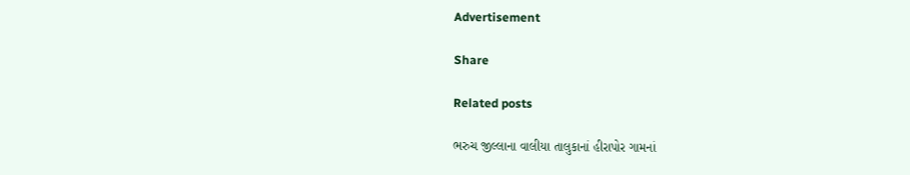Advertisement

Share

Related posts

ભરુચ જીલ્લાના વાલીયા તાલુકાનાં હીરાપોર ગામનાં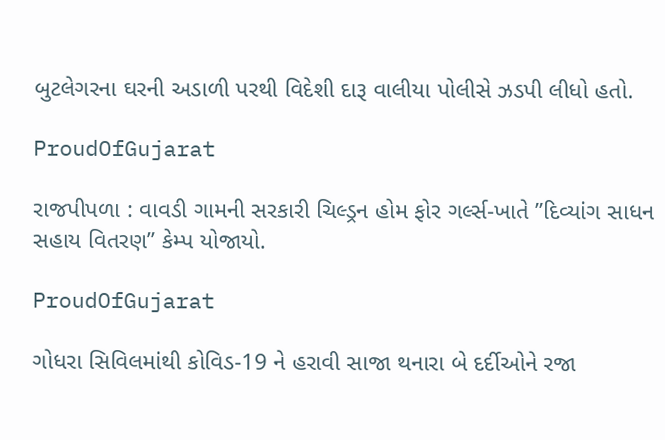બુટલેગરના ઘરની અડાળી પરથી વિદેશી દારૂ વાલીયા પોલીસે ઝડપી લીધો હતો.

ProudOfGujarat

રાજપીપળા : વાવડી ગામની સરકારી ચિલ્ડ્રન હોમ ફોર ગર્લ્સ-ખાતે ”દિવ્યાંગ સાધન સહાય વિતરણ” કેમ્પ યોજાયો.

ProudOfGujarat

ગોધરા સિવિલમાંથી કોવિડ-19 ને હરાવી સાજા થનારા બે દર્દીઓને રજા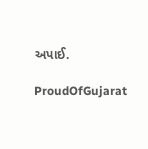અપાઈ.

ProudOfGujarat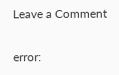Leave a Comment

error: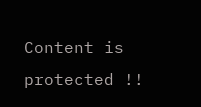Content is protected !!